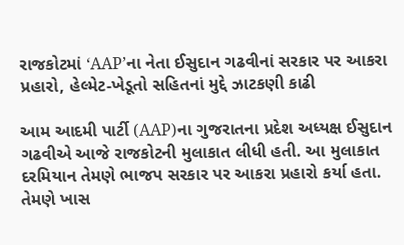રાજકોટમાં ‘AAP’ના નેતા ઈસુદાન ગઢવીનાં સરકાર પર આકરા પ્રહારો, હેલ્મેટ-ખેડૂતો સહિતનાં મુદ્દે ઝાટકણી કાઢી

આમ આદમી પાર્ટી (AAP)ના ગુજરાતના પ્રદેશ અધ્યક્ષ ઈસુદાન ગઢવીએ આજે રાજકોટની મુલાકાત લીધી હતી. આ મુલાકાત દરમિયાન તેમણે ભાજપ સરકાર પર આકરા પ્રહારો કર્યા હતા. તેમણે ખાસ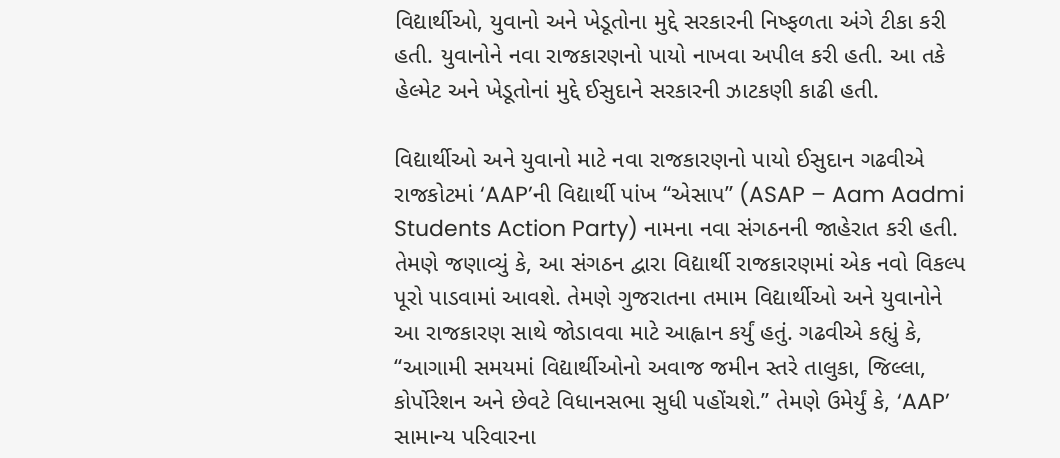વિદ્યાર્થીઓ, યુવાનો અને ખેડૂતોના મુદ્દે સરકારની નિષ્ફળતા અંગે ટીકા કરી હતી. યુવાનોને નવા રાજકારણનો પાયો નાખવા અપીલ કરી હતી. આ તકે હેલ્મેટ અને ખેડૂતોનાં મુદ્દે ઈસુદાને સરકારની ઝાટકણી કાઢી હતી.

વિદ્યાર્થીઓ અને યુવાનો માટે નવા રાજકારણનો પાયો ઈસુદાન ગઢવીએ રાજકોટમાં ‘AAP’ની વિદ્યાર્થી પાંખ “એસાપ” (ASAP – Aam Aadmi Students Action Party) નામના નવા સંગઠનની જાહેરાત કરી હતી. તેમણે જણાવ્યું કે, આ સંગઠન દ્વારા વિદ્યાર્થી રાજકારણમાં એક નવો વિકલ્પ પૂરો પાડવામાં આવશે. તેમણે ગુજરાતના તમામ વિદ્યાર્થીઓ અને યુવાનોને આ રાજકારણ સાથે જોડાવવા માટે આહ્વાન કર્યું હતું. ગઢવીએ કહ્યું કે, “આગામી સમયમાં વિદ્યાર્થીઓનો અવાજ જમીન સ્તરે તાલુકા, જિલ્લા, કોર્પોરેશન અને છેવટે વિધાનસભા સુધી પહોંચશે.” તેમણે ઉમેર્યું કે, ‘AAP’ સામાન્ય પરિવારના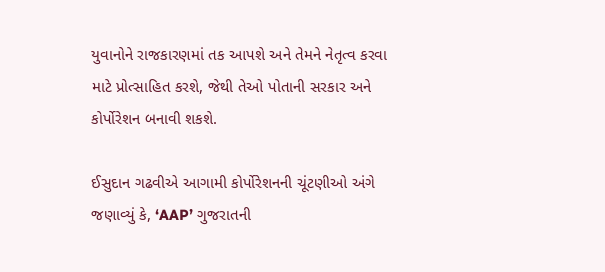યુવાનોને રાજકારણમાં તક આપશે અને તેમને નેતૃત્વ કરવા માટે પ્રોત્સાહિત કરશે, જેથી તેઓ પોતાની સરકાર અને કોર્પોરેશન બનાવી શકશે.

ઈસુદાન ગઢવીએ આગામી કોર્પોરેશનની ચૂંટણીઓ અંગે જણાવ્યું કે, ‘AAP’ ગુજરાતની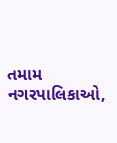તમામ નગરપાલિકાઓ,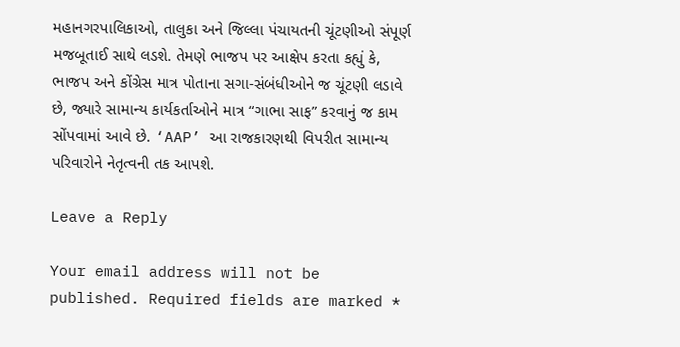મહાનગરપાલિકાઓ, તાલુકા અને જિલ્લા પંચાયતની ચૂંટણીઓ સંપૂર્ણ મજબૂતાઈ સાથે લડશે. તેમણે ભાજપ પર આક્ષેપ કરતા કહ્યું કે, ભાજપ અને કોંગ્રેસ માત્ર પોતાના સગા-સંબંધીઓને જ ચૂંટણી લડાવે છે, જ્યારે સામાન્ય કાર્યકર્તાઓને માત્ર “ગાભા સાફ” કરવાનું જ કામ સોંપવામાં આવે છે. ‘AAP’ આ રાજકારણથી વિપરીત સામાન્ય પરિવારોને નેતૃત્વની તક આપશે.

Leave a Reply

Your email address will not be published. Required fields are marked *